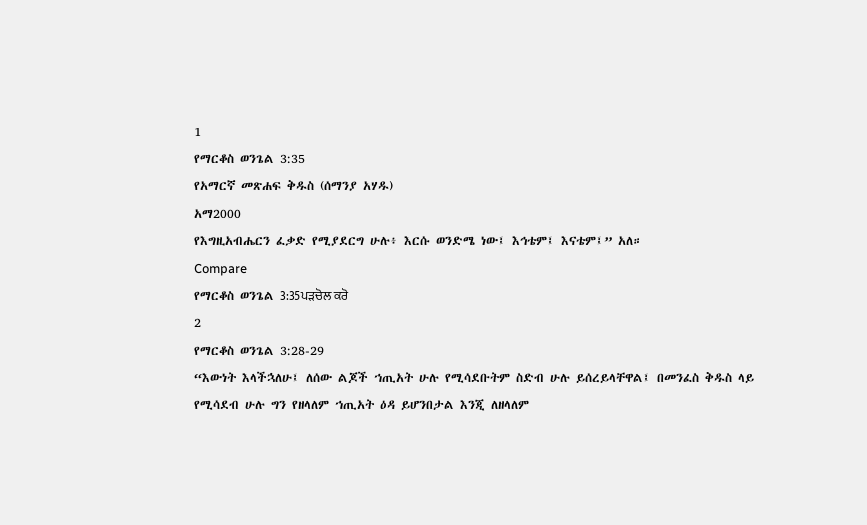1
የማርቆስ ወንጌል 3:35
የአማርኛ መጽሐፍ ቅዱስ (ሰማንያ አሃዱ)
አማ2000
የእግዚአብሔርን ፈቃድ የሚያደርግ ሁሉ፥ እርሱ ወንድሜ ነው፤ እኅቴም፤ እናቴም፤” አለ።
Compare
የማርቆስ ወንጌል 3:35ਪੜਚੋਲ ਕਰੋ
2
የማርቆስ ወንጌል 3:28-29
“እውነት እላችኋለሁ፤ ለሰው ልጆች ኀጢአት ሁሉ የሚሳደቡትም ስድብ ሁሉ ይሰረይላቸዋል፤ በመንፈስ ቅዱስ ላይ የሚሳደብ ሁሉ ግን የዘላለም ኀጢአት ዕዳ ይሆንበታል እንጂ ለዘላለም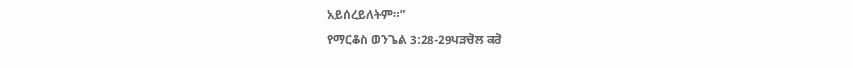አይሰረይለትም።”
የማርቆስ ወንጌል 3:28-29ਪੜਚੋਲ ਕਰੋ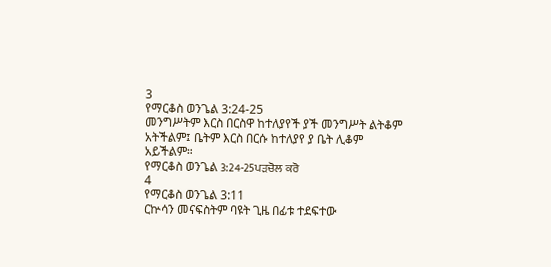3
የማርቆስ ወንጌል 3:24-25
መንግሥትም እርስ በርስዋ ከተለያየች ያች መንግሥት ልትቆም አትችልም፤ ቤትም እርስ በርሱ ከተለያየ ያ ቤት ሊቆም አይችልም።
የማርቆስ ወንጌል 3:24-25ਪੜਚੋਲ ਕਰੋ
4
የማርቆስ ወንጌል 3:11
ርኵሳን መናፍስትም ባዩት ጊዜ በፊቱ ተደፍተው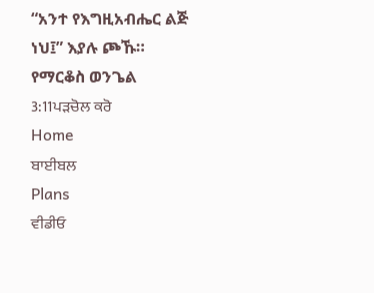“አንተ የእግዚአብሔር ልጅ ነህ፤” እያሉ ጮኹ።
የማርቆስ ወንጌል 3:11ਪੜਚੋਲ ਕਰੋ
Home
ਬਾਈਬਲ
Plans
ਵੀਡੀਓ